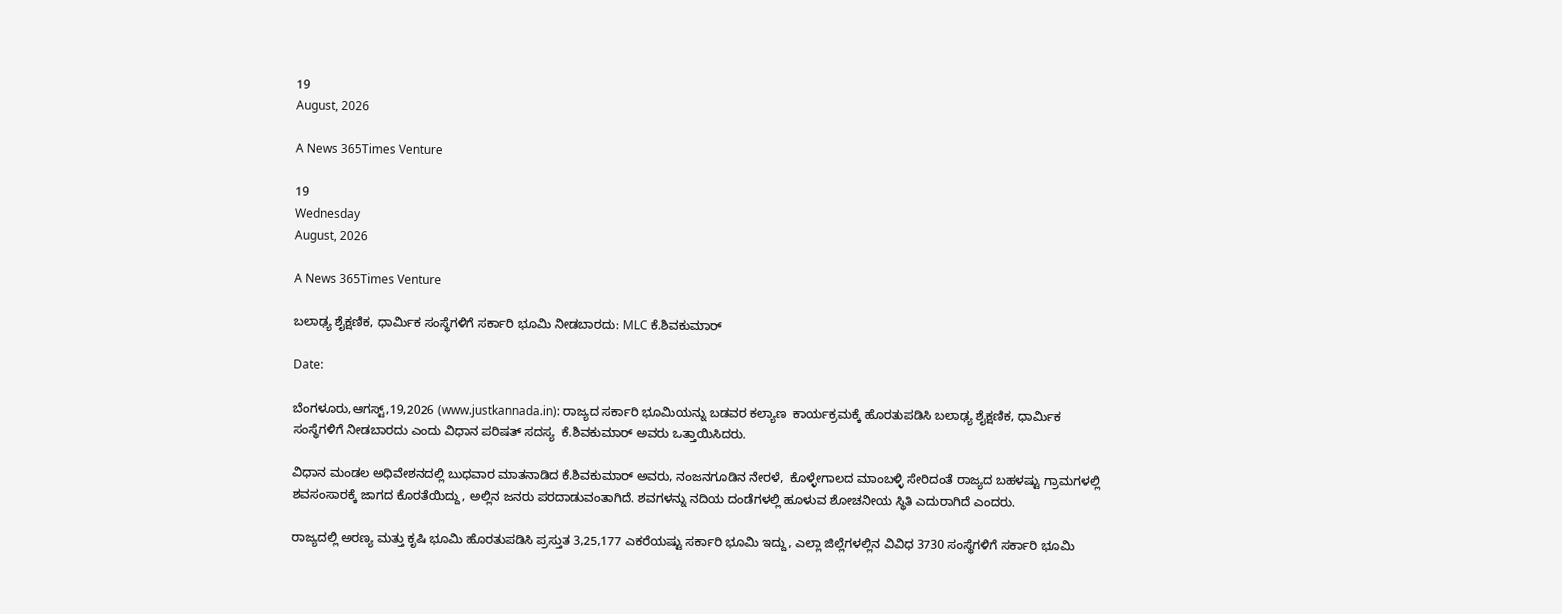19
August, 2026

A News 365Times Venture

19
Wednesday
August, 2026

A News 365Times Venture

ಬಲಾಢ್ಯ ಶೈಕ್ಷಣಿಕ, ಧಾರ್ಮಿಕ ಸಂಸ್ಥೆಗಳಿಗೆ ಸರ್ಕಾರಿ ಭೂಮಿ ನೀಡಬಾರದು: MLC ಕೆ.ಶಿವಕುಮಾರ್

Date:

ಬೆಂಗಳೂರು,ಆಗಸ್ಟ್,19,2026 (www.justkannada.in): ರಾಜ್ಯದ ಸರ್ಕಾರಿ ಭೂಮಿಯನ್ನು ಬಡವರ ಕಲ್ಯಾಣ  ಕಾರ್ಯಕ್ರಮಕ್ಕೆ ಹೊರತುಪಡಿಸಿ ಬಲಾಢ್ಯ ಶೈಕ್ಷಣಿಕ, ಧಾರ್ಮಿಕ ಸಂಸ್ಥೆಗಳಿಗೆ ನೀಡಬಾರದು ಎಂದು ವಿಧಾನ ಪರಿಷತ್ ಸದಸ್ಯ  ಕೆ.ಶಿವಕುಮಾರ್ ಅವರು ಒತ್ತಾಯಿಸಿದರು.

ವಿಧಾನ ಮಂಡಲ ಅಧಿವೇಶನದಲ್ಲಿ ಬುಧವಾರ ಮಾತನಾಡಿದ ಕೆ.ಶಿವಕುಮಾರ್ ಅವರು, ನಂಜನಗೂಡಿನ ನೇರಳೆ,  ಕೊಳ್ಳೇಗಾಲದ ಮಾಂಬಳ್ಳಿ ಸೇರಿದಂತೆ ರಾಜ್ಯದ ಬಹಳಷ್ಟು ಗ್ರಾಮಗಳಲ್ಲಿ ಶವಸಂಸಾರಕ್ಕೆ ಜಾಗದ ಕೊರತೆಯಿದ್ದು, ಅಲ್ಲಿನ ಜನರು ಪರದಾಡುವಂತಾಗಿದೆ. ಶವಗಳನ್ನು ನದಿಯ ದಂಡೆಗಳಲ್ಲಿ ಹೂಳುವ ಶೋಚನೀಯ ಸ್ಥಿತಿ ಎದುರಾಗಿದೆ ಎಂದರು.

ರಾಜ್ಯದಲ್ಲಿ ಅರಣ್ಯ ಮತ್ತು ಕೃಷಿ ಭೂಮಿ ಹೊರತುಪಡಿಸಿ ಪ್ರಸ್ತುತ 3,25,177 ಎಕರೆಯಷ್ಟು ಸರ್ಕಾರಿ ಭೂಮಿ ಇದ್ದು, ಎಲ್ಲಾ ಜಿಲ್ಲೆಗಳಲ್ಲಿನ ವಿವಿಧ 3730 ಸಂಸ್ಥೆಗಳಿಗೆ ಸರ್ಕಾರಿ ಭೂಮಿ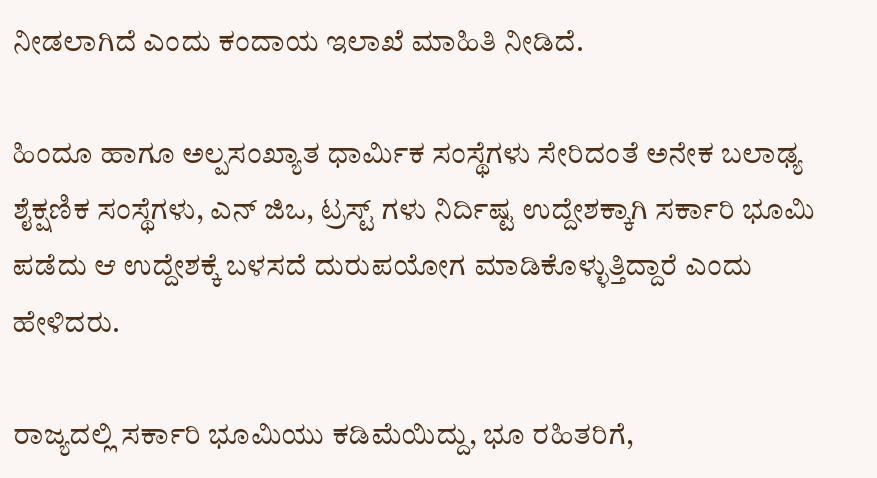ನೀಡಲಾಗಿದೆ ಎಂದು ಕಂದಾಯ ಇಲಾಖೆ ಮಾಹಿತಿ ನೀಡಿದೆ.

ಹಿಂದೂ ಹಾಗೂ ಅಲ್ಪಸಂಖ್ಯಾತ ಧಾರ್ಮಿಕ ಸಂಸ್ಥೆಗಳು ಸೇರಿದಂತೆ ಅನೇಕ ಬಲಾಢ್ಯ ಶೈಕ್ಷಣಿಕ ಸಂಸ್ಥೆಗಳು, ಎನ್ ಜಿಒ, ಟ್ರಸ್ಟ್ ಗಳು ನಿರ್ದಿಷ್ಟ ಉದ್ದೇಶಕ್ಕಾಗಿ ಸರ್ಕಾರಿ ಭೂಮಿ ಪಡೆದು ಆ ಉದ್ದೇಶಕ್ಕೆ ಬಳಸದೆ ದುರುಪಯೋಗ ಮಾಡಿಕೊಳ್ಳುತ್ತಿದ್ದಾರೆ ಎಂದು ಹೇಳಿದರು.

ರಾಜ್ಯದಲ್ಲಿ ಸರ್ಕಾರಿ ಭೂಮಿಯು ಕಡಿಮೆಯಿದ್ದು, ಭೂ ರಹಿತರಿಗೆ,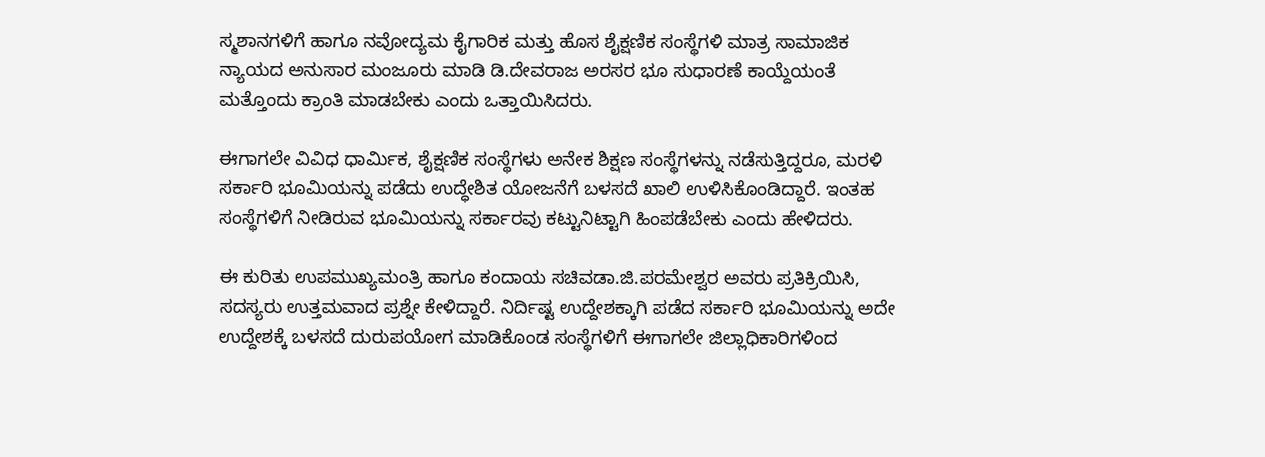ಸ್ಮಶಾನಗಳಿಗೆ ಹಾಗೂ ನವೋದ್ಯಮ ಕೈಗಾರಿಕ ಮತ್ತು ಹೊಸ ಶೈಕ್ಷಣಿಕ ಸಂಸ್ಥೆಗಳಿ ಮಾತ್ರ ಸಾಮಾಜಿಕ ನ್ಯಾಯದ ಅನುಸಾರ ಮಂಜೂರು ಮಾಡಿ ಡಿ.ದೇವರಾಜ ಅರಸರ ಭೂ ಸುಧಾರಣೆ ಕಾಯ್ದೆಯಂತೆ ಮತ್ತೊಂದು ಕ್ರಾಂತಿ ಮಾಡಬೇಕು ಎಂದು ಒತ್ತಾಯಿಸಿದರು.

ಈಗಾಗಲೇ ವಿವಿಧ ಧಾರ್ಮಿಕ, ಶೈಕ್ಷಣಿಕ ಸಂಸ್ಥೆಗಳು ಅನೇಕ ಶಿಕ್ಷಣ ಸಂಸ್ಥೆಗಳನ್ನು ನಡೆಸುತ್ತಿದ್ದರೂ, ಮರಳಿ ಸರ್ಕಾರಿ ಭೂಮಿಯನ್ನು ಪಡೆದು ಉದ್ಧೇಶಿತ ಯೋಜನೆಗೆ ಬಳಸದೆ ಖಾಲಿ ಉಳಿಸಿಕೊಂಡಿದ್ದಾರೆ. ಇಂತಹ ಸಂಸ್ಥೆಗಳಿಗೆ ನೀಡಿರುವ ಭೂಮಿಯನ್ನು ಸರ್ಕಾರವು ಕಟ್ಟುನಿಟ್ಟಾಗಿ ಹಿಂಪಡೆಬೇಕು ಎಂದು ಹೇಳಿದರು.

ಈ ಕುರಿತು ಉಪಮುಖ್ಯಮಂತ್ರಿ ಹಾಗೂ ಕಂದಾಯ ಸಚಿವಡಾ.ಜಿ.ಪರಮೇಶ್ವರ ಅವರು ಪ್ರತಿಕ್ರಿಯಿಸಿ, ಸದಸ್ಯರು ಉತ್ತಮವಾದ ಪ್ರಶ್ನೇ ಕೇಳಿದ್ದಾರೆ. ನಿರ್ದಿಷ್ಟ ಉದ್ದೇಶಕ್ಕಾಗಿ ಪಡೆದ ಸರ್ಕಾರಿ ಭೂಮಿಯನ್ನು ಅದೇ ಉದ್ದೇಶಕ್ಕೆ ಬಳಸದೆ ದುರುಪಯೋಗ ಮಾಡಿಕೊಂಡ ಸಂಸ್ಥೆಗಳಿಗೆ ಈಗಾಗಲೇ ಜಿಲ್ಲಾಧಿಕಾರಿಗಳಿಂದ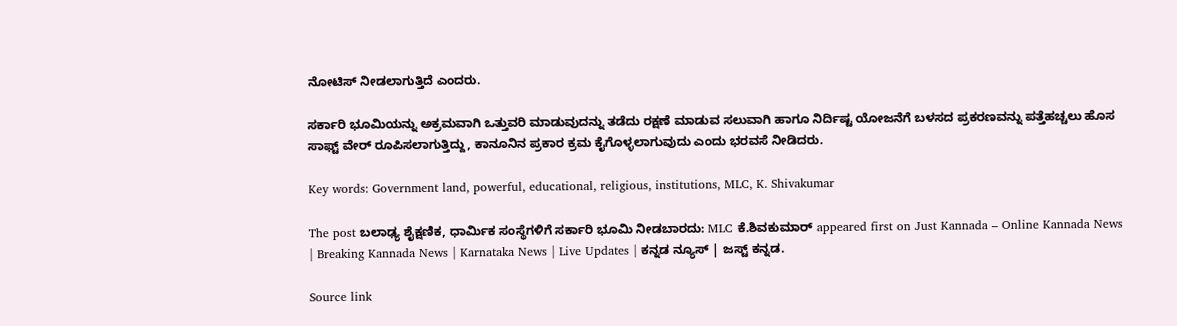ನೋಟಿಸ್ ನೀಡಲಾಗುತ್ತಿದೆ ಎಂದರು.

ಸರ್ಕಾರಿ ಭೂಮಿಯನ್ನು ಅಕ್ರಮವಾಗಿ ಒತ್ತುವರಿ ಮಾಡುವುದನ್ನು ತಡೆದು ರಕ್ಷಣೆ ಮಾಡುವ ಸಲುವಾಗಿ ಹಾಗೂ ನಿರ್ದಿಷ್ಟ ಯೋಜನೆಗೆ ಬಳಸದ ಪ್ರಕರಣವನ್ನು ಪತ್ತೆಹಚ್ಚಲು ಹೊಸ ಸಾಫ್ಟ್ ವೇರ್ ರೂಪಿಸಲಾಗುತ್ತಿದ್ದು, ಕಾನೂನಿನ ಪ್ರಕಾರ ಕ್ರಮ ಕೈಗೊಳ್ಳಲಾಗುವುದು ಎಂದು ಭರವಸೆ ನೀಡಿದರು.

Key words: Government land, powerful, educational, religious, institutions, MLC, K. Shivakumar

The post ಬಲಾಢ್ಯ ಶೈಕ್ಷಣಿಕ, ಧಾರ್ಮಿಕ ಸಂಸ್ಥೆಗಳಿಗೆ ಸರ್ಕಾರಿ ಭೂಮಿ ನೀಡಬಾರದು: MLC ಕೆ.ಶಿವಕುಮಾರ್ appeared first on Just Kannada – Online Kannada News | Breaking Kannada News | Karnataka News | Live Updates | ಕನ್ನಡ ನ್ಯೂಸ್ | ಜಸ್ಟ್ ಕನ್ನಡ.

Source link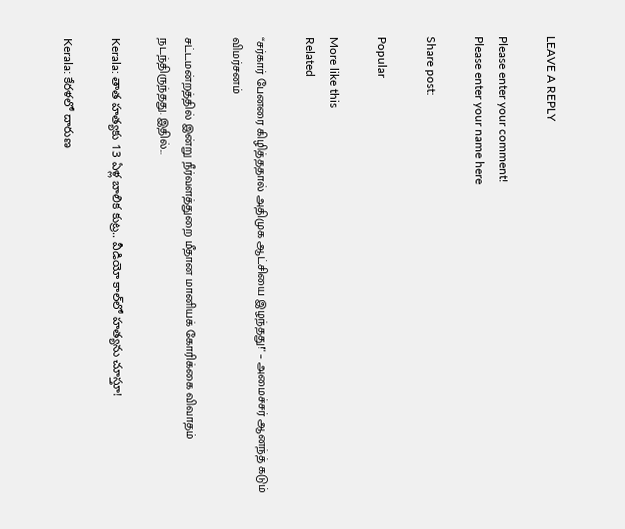LEAVE A REPLY

Please enter your comment!
Please enter your name here

Share post:

Popular

More like this
Related

“சர்கார் பேனரை கிழித்ததால் அதிமுக ஆட்சியை இழந்தது!'' – அமைச்சர் ஆனந்த் கடும் விமர்சனம்

சட்டமன்றத்தில் இன்று நீர்வளத்துறை மீதான மானியக் கோரிக்கை விவாதம் நடந்திருந்தது. இதில்...

Kerala: తాత హత్యకు 13 ఏళ్ల బాలిక కుట్ర.. వీడియో కాల్‌లో హత్యను చూస్తూ!

Kerala: కేరళలో దారుణ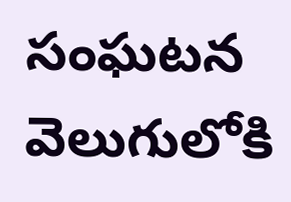సంఘటన వెలుగులోకి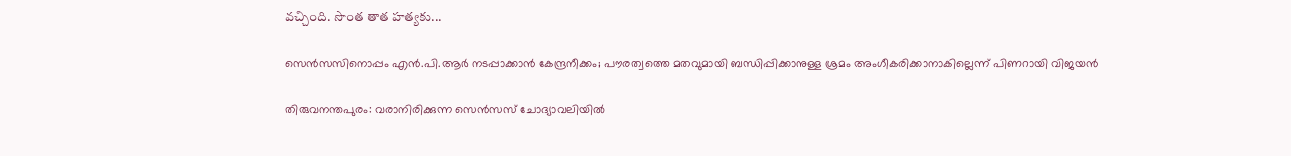వచ్చింది. సొంత తాత హత్యకు...

സെൻസസിനൊപ്പം എൻ.പി.ആർ നടപ്പാക്കാൻ കേന്ദ്രനീക്കം; പൗരത്വത്തെ മതവുമായി ബന്ധിപ്പിക്കാനുള്ള ശ്രമം അംഗീകരിക്കാനാകില്ലെന്ന് പിണറായി വിജയൻ

തിരുവനന്തപുരം: വരാനിരിക്കുന്ന സെൻസസ് ചോദ്യാവലിയിൽ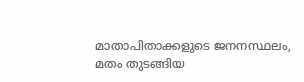മാതാപിതാക്കളുടെ ജനനസ്ഥലം, മതം തുടങ്ങിയ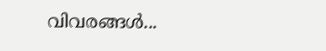വിവരങ്ങൾ...